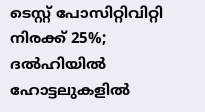ടെസ്റ്റ് പോസിറ്റിവിറ്റി നിരക്ക് 25%; ദല്‍ഹിയില്‍ ഹോട്ടലുകളില്‍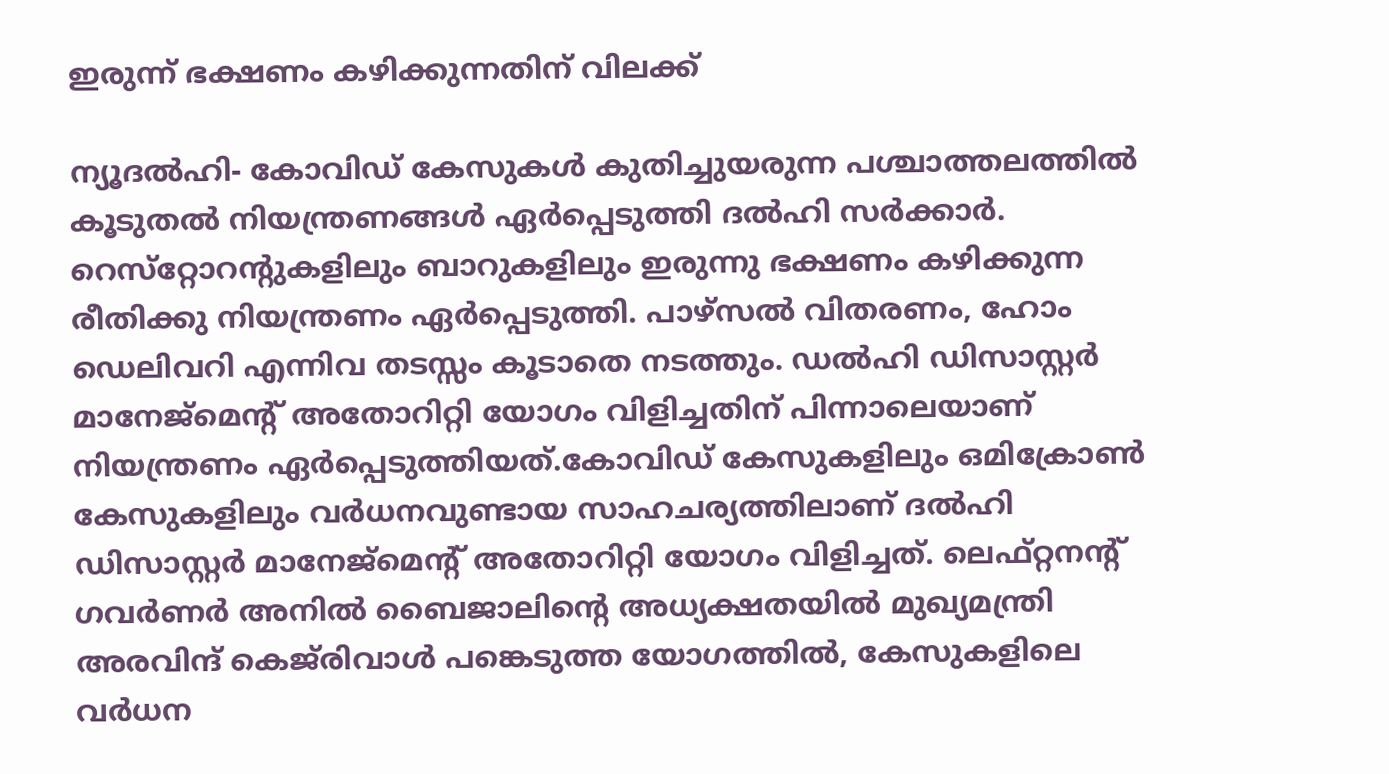ഇരുന്ന് ഭക്ഷണം കഴിക്കുന്നതിന് വിലക്ക്

ന്യൂദല്‍ഹി- കോവിഡ് കേസുകള്‍ കുതിച്ചുയരുന്ന പശ്ചാത്തലത്തില്‍ കൂടുതല്‍ നിയന്ത്രണങ്ങള്‍ ഏര്‍പ്പെടുത്തി ദല്‍ഹി സര്‍ക്കാര്‍. റെസ്‌റ്റോറന്റുകളിലും ബാറുകളിലും ഇരുന്നു ഭക്ഷണം കഴിക്കുന്ന രീതിക്കു നിയന്ത്രണം ഏര്‍പ്പെടുത്തി. പാഴ്‌സല്‍ വിതരണം, ഹോം ഡെലിവറി എന്നിവ തടസ്സം കൂടാതെ നടത്തും. ഡല്‍ഹി ഡിസാസ്റ്റര്‍ മാനേജ്‌മെന്റ് അതോറിറ്റി യോഗം വിളിച്ചതിന് പിന്നാലെയാണ് നിയന്ത്രണം ഏര്‍പ്പെടുത്തിയത്.കോവിഡ് കേസുകളിലും ഒമിക്രോണ്‍ കേസുകളിലും വര്‍ധനവുണ്ടായ സാഹചര്യത്തിലാണ് ദല്‍ഹി ഡിസാസ്റ്റര്‍ മാനേജ്‌മെന്റ് അതോറിറ്റി യോഗം വിളിച്ചത്. ലെഫ്റ്റനന്റ് ഗവര്‍ണര്‍ അനില്‍ ബൈജാലിന്റെ അധ്യക്ഷതയില്‍ മുഖ്യമന്ത്രി അരവിന്ദ് കെജ്‌രിവാള്‍ പങ്കെടുത്ത യോഗത്തില്‍, കേസുകളിലെ വര്‍ധന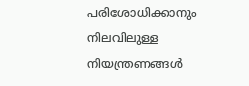പരിശോധിക്കാനും നിലവിലുള്ള നിയന്ത്രണങ്ങള്‍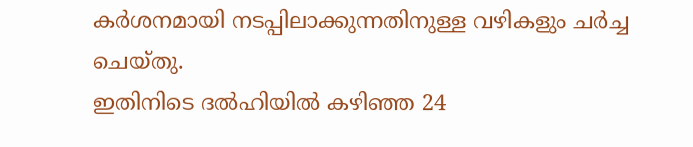കര്‍ശനമായി നടപ്പിലാക്കുന്നതിനുള്ള വഴികളും ചര്‍ച്ച ചെയ്തു.
ഇതിനിടെ ദല്‍ഹിയില്‍ കഴിഞ്ഞ 24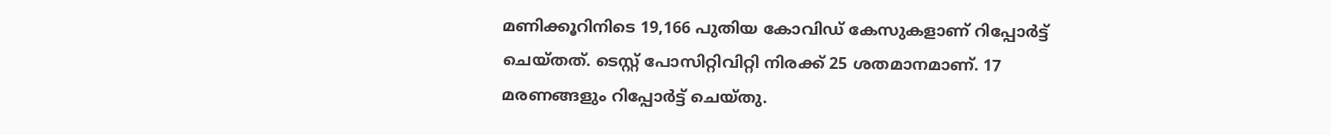മണിക്കൂറിനിടെ 19,166 പുതിയ കോവിഡ് കേസുകളാണ് റിപ്പോര്‍ട്ട് ചെയ്തത്. ടെസ്റ്റ് പോസിറ്റിവിറ്റി നിരക്ക് 25 ശതമാനമാണ്. 17 മരണങ്ങളും റിപ്പോര്‍ട്ട് ചെയ്തു.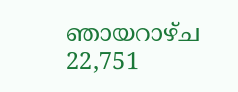ഞായറാഴ്ച 22,751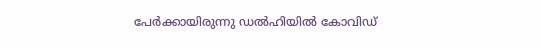പേര്‍ക്കായിരുന്നു ഡല്‍ഹിയില്‍ കോവിഡ്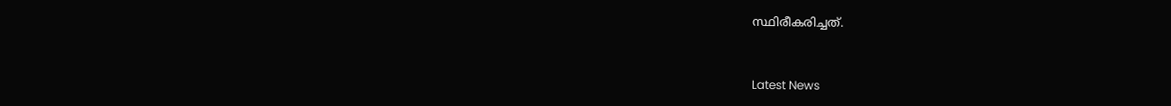സ്ഥിരീകരിച്ചത്.


Latest News